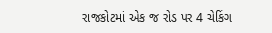રાજકોટમાં એક જ રોડ પર 4 ચેકિંગ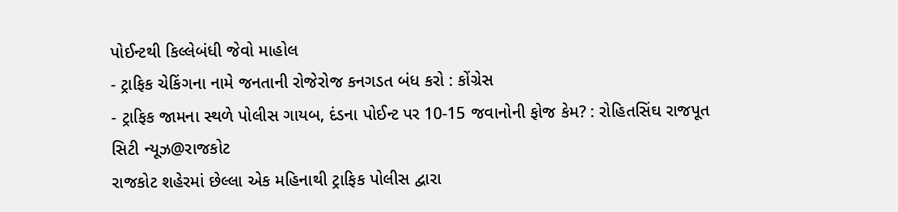પોઈન્ટથી કિલ્લેબંધી જેવો માહોલ
- ટ્રાફિક ચેકિંગના નામે જનતાની રોજેરોજ કનગડત બંધ કરો : કોંગ્રેસ
- ટ્રાફિક જામના સ્થળે પોલીસ ગાયબ, દંડના પોઈન્ટ પર 10-15 જવાનોની ફોજ કેમ? : રોહિતસિંઘ રાજપૂત
સિટી ન્યૂઝ@રાજકોટ
રાજકોટ શહેરમાં છેલ્લા એક મહિનાથી ટ્રાફિક પોલીસ દ્વારા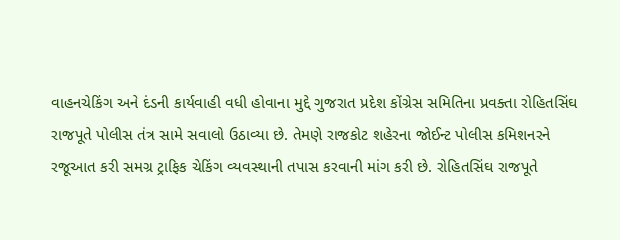વાહનચેકિંગ અને દંડની કાર્યવાહી વધી હોવાના મુદ્દે ગુજરાત પ્રદેશ કોંગ્રેસ સમિતિના પ્રવક્તા રોહિતસિંઘ રાજપૂતે પોલીસ તંત્ર સામે સવાલો ઉઠાવ્યા છે. તેમણે રાજકોટ શહેરના જોઈન્ટ પોલીસ કમિશનરને
રજૂઆત કરી સમગ્ર ટ્રાફિક ચેકિંગ વ્યવસ્થાની તપાસ કરવાની માંગ કરી છે. રોહિતસિંઘ રાજપૂતે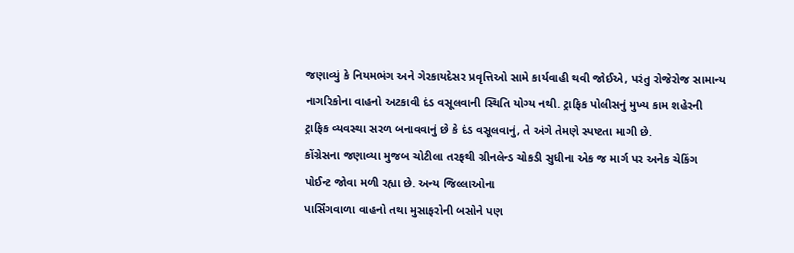જણાવ્યું કે નિયમભંગ અને ગેરકાયદેસર પ્રવૃત્તિઓ સામે કાર્યવાહી થવી જોઈએ, પરંતુ રોજેરોજ સામાન્ય નાગરિકોના વાહનો અટકાવી દંડ વસૂલવાની સ્થિતિ યોગ્ય નથી. ટ્રાફિક પોલીસનું મુખ્ય કામ શહેરની ટ્રાફિક વ્યવસ્થા સરળ બનાવવાનું છે કે દંડ વસૂલવાનું, તે અંગે તેમણે સ્પષ્ટતા માગી છે.
કોંગ્રેસના જણાવ્યા મુજબ ચોટીલા તરફથી ગ્રીનલેન્ડ ચોકડી સુધીના એક જ માર્ગ પર અનેક ચેકિંગ પોઈન્ટ જોવા મળી રહ્યા છે. અન્ય જિલ્લાઓના
પાર્સિંગવાળા વાહનો તથા મુસાફરોની બસોને પણ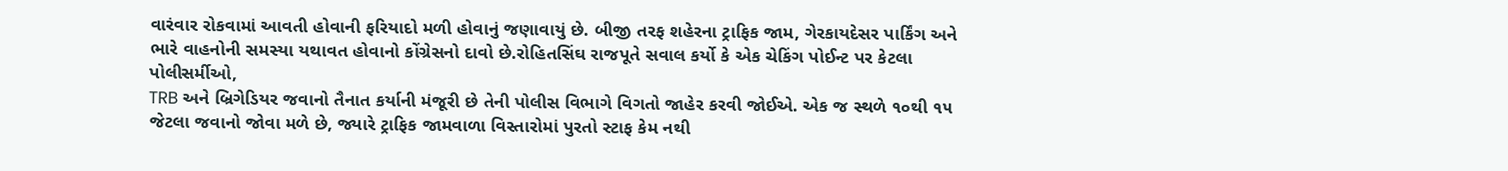વારંવાર રોકવામાં આવતી હોવાની ફરિયાદો મળી હોવાનું જણાવાયું છે. બીજી તરફ શહેરના ટ્રાફિક જામ, ગેરકાયદેસર પાર્કિંગ અને ભારે વાહનોની સમસ્યા યથાવત હોવાનો કોંગ્રેસનો દાવો છે.રોહિતસિંઘ રાજપૂતે સવાલ કર્યો કે એક ચેકિંગ પોઈન્ટ પર કેટલા પોલીસર્મીઓ,
TRB અને બ્રિગેડિયર જવાનો તૈનાત કર્યાની મંજૂરી છે તેની પોલીસ વિભાગે વિગતો જાહેર કરવી જોઈએ. એક જ સ્થળે ૧૦થી ૧૫ જેટલા જવાનો જોવા મળે છે, જ્યારે ટ્રાફિક જામવાળા વિસ્તારોમાં પુરતો સ્ટાફ કેમ નથી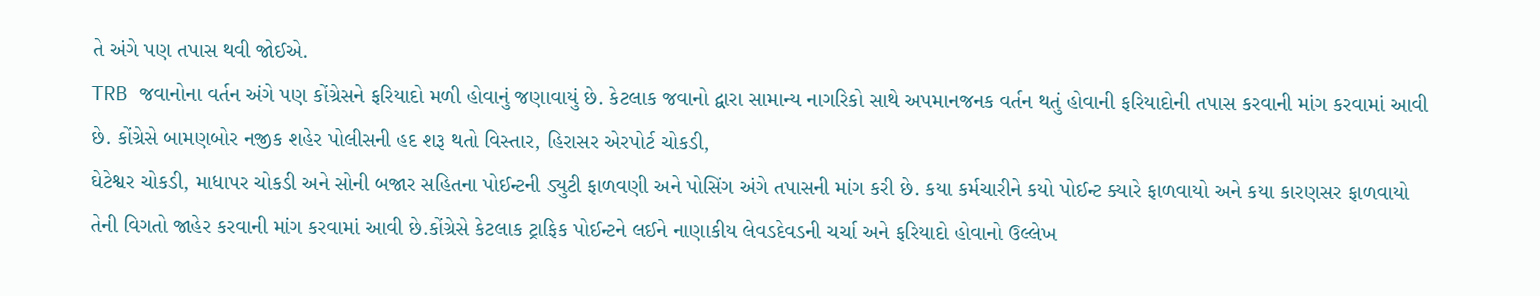તે અંગે પણ તપાસ થવી જોઈએ.
TRB જવાનોના વર્તન અંગે પણ કોંગ્રેસને ફરિયાદો મળી હોવાનું જણાવાયું છે. કેટલાક જવાનો દ્વારા સામાન્ય નાગરિકો સાથે અપમાનજનક વર્તન થતું હોવાની ફરિયાદોની તપાસ કરવાની માંગ કરવામાં આવી છે. કોંગ્રેસે બામણબોર નજીક શહેર પોલીસની હદ શરૂ થતો વિસ્તાર, હિરાસર એરપોર્ટ ચોકડી,
ઘેટેશ્વર ચોકડી, માધાપર ચોકડી અને સોની બજાર સહિતના પોઈન્ટની ડ્યુટી ફાળવણી અને પોસિંગ અંગે તપાસની માંગ કરી છે. કયા કર્મચારીને કયો પોઈન્ટ ક્યારે ફાળવાયો અને કયા કારણસર ફાળવાયો તેની વિગતો જાહેર કરવાની માંગ કરવામાં આવી છે.કોંગ્રેસે કેટલાક ટ્રાફિક પોઈન્ટને લઈને નાણાકીય લેવડદેવડની ચર્ચા અને ફરિયાદો હોવાનો ઉલ્લેખ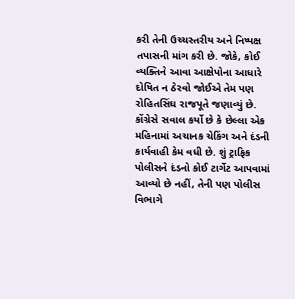કરી તેની ઉચ્ચસ્તરીય અને નિષ્પક્ષ તપાસની માંગ કરી છે. જોકે, કોઈ વ્યક્તિને આવા આક્ષેપોના આધારે દોષિત ન ઠેરવો જોઈએ તેમ પણ રોહિતસિંઘ રાજપૂતે જણાવ્યું છે.
કોંગ્રેસે સવાલ કર્યો છે કે છેલ્લા એક મહિનામાં અચાનક ચેકિંગ અને દંડની કાર્યવાહી કેમ વધી છે. શું ટ્રાફિક પોલીસને દંડનો કોઈ ટાર્ગેટ આપવામાં આવ્યો છે નહીં, તેની પણ પોલીસ વિભાગે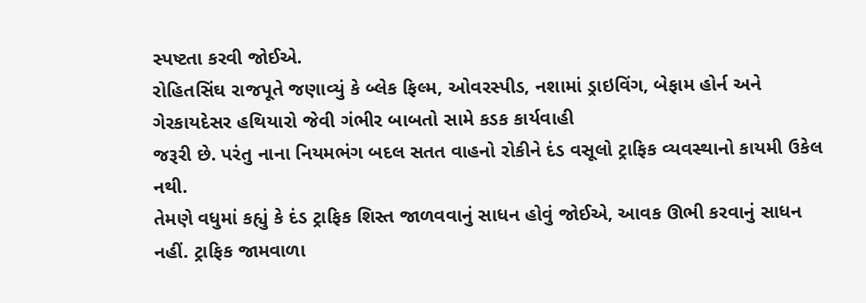સ્પષ્ટતા કરવી જોઈએ.
રોહિતસિંઘ રાજપૂતે જણાવ્યું કે બ્લેક ફિલ્મ, ઓવરસ્પીડ, નશામાં ડ્રાઇવિંગ, બેફામ હોર્ન અને ગેરકાયદેસર હથિયારો જેવી ગંભીર બાબતો સામે કડક કાર્યવાહી
જરૂરી છે. પરંતુ નાના નિયમભંગ બદલ સતત વાહનો રોકીને દંડ વસૂલો ટ્રાફિક વ્યવસ્થાનો કાયમી ઉકેલ નથી.
તેમણે વધુમાં કહ્યું કે દંડ ટ્રાફિક શિસ્ત જાળવવાનું સાધન હોવું જોઈએ, આવક ઊભી કરવાનું સાધન નહીં. ટ્રાફિક જામવાળા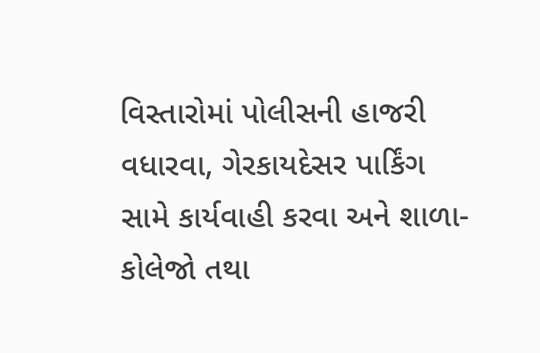વિસ્તારોમાં પોલીસની હાજરી વધારવા, ગેરકાયદેસર પાર્કિંગ સામે કાર્યવાહી કરવા અને શાળા-કોલેજો તથા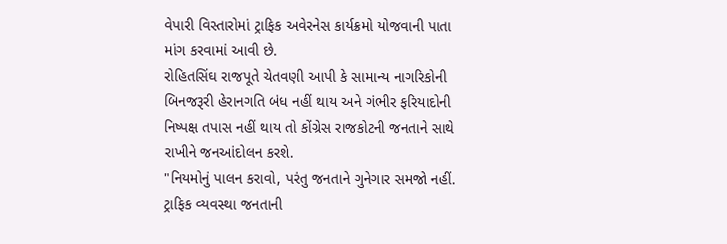વેપારી વિસ્તારોમાં ટ્રાફિક અવેરનેસ કાર્યક્રમો યોજવાની પાતા માંગ કરવામાં આવી છે.
રોહિતસિંઘ રાજપૂતે ચેતવણી આપી કે સામાન્ય નાગરિકોની બિનજરૂરી હેરાનગતિ બંધ નહીં થાય અને ગંભીર ફરિયાદોની નિષ્પક્ષ તપાસ નહીં થાય તો કોંગ્રેસ રાજકોટની જનતાને સાથે રાખીને જનઆંદોલન કરશે.
"નિયમોનું પાલન કરાવો, પરંતુ જનતાને ગુનેગાર સમજો નહીં. ટ્રાફિક વ્યવસ્થા જનતાની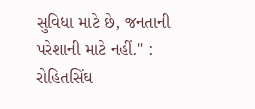સુવિધા માટે છે, જનતાની પરેશાની માટે નહીં." : રોહિતસિંઘ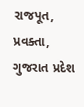રાજપૂત, પ્રવક્તા, ગુજરાત પ્રદેશ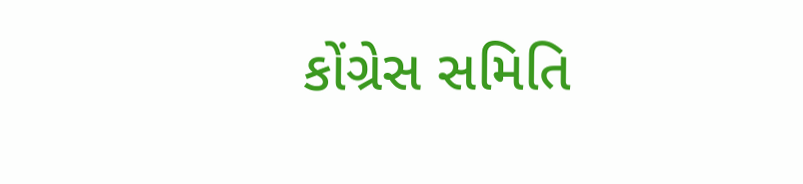કોંગ્રેસ સમિતિ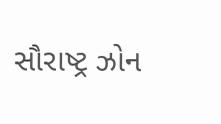સૌરાષ્ટ્ર ઝોન